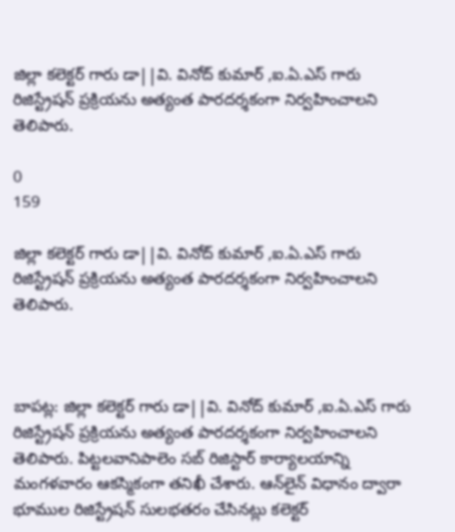జిల్లా కలెక్టర్ గారు డా||వి. వినోద్ కుమార్ ,ఐ.ఏ.ఎస్ గారు రిజిస్ట్రేషన్ ప్రక్రియను అత్యంత పారదర్శకంగా నిర్వహించాలని తెలిపారు.

0
159

జిల్లా కలెక్టర్ గారు డా||వి. వినోద్ కుమార్ ,ఐ.ఏ.ఎస్ గారు రిజిస్ట్రేషన్ ప్రక్రియను అత్యంత పారదర్శకంగా నిర్వహించాలని తెలిపారు.



బాపట్ల: జిల్లా కలెక్టర్ గారు డా||వి. వినోద్ కుమార్ ,ఐ.ఏ.ఎస్ గారు రిజిస్ట్రేషన్ ప్రక్రియను అత్యంత పారదర్శకంగా నిర్వహించాలని తెలిపారు. పిట్టలవానిపాలెం సబ్ రిజిస్టార్ కార్యాలయాన్ని మంగళవారం ఆకస్మికంగా తనిఖీ చేశారు. ఆన్‌లైన్ విధానం ద్వారా భూముల రిజిస్ట్రేషన్ సులభతరం చేసినట్లు కలెక్టర్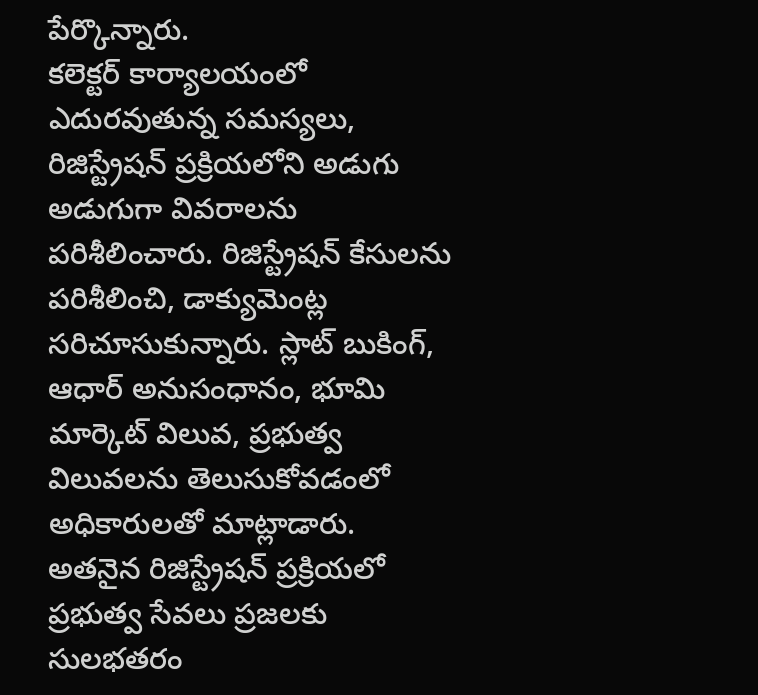పేర్కొన్నారు.
కలెక్టర్ కార్యాలయంలో ఎదురవుతున్న సమస్యలు, రిజిస్ట్రేషన్ ప్రక్రియలోని అడుగు అడుగుగా వివరాలను పరిశీలించారు. రిజిస్ట్రేషన్ కేసులను పరిశీలించి, డాక్యుమెంట్ల సరిచూసుకున్నారు. స్లాట్ బుకింగ్, ఆధార్ అనుసంధానం, భూమి మార్కెట్ విలువ, ప్రభుత్వ విలువలను తెలుసుకోవడంలో అధికారులతో మాట్లాడారు.
అతనైన రిజిస్ట్రేషన్ ప్రక్రియలో ప్రభుత్వ సేవలు ప్రజలకు సులభతరం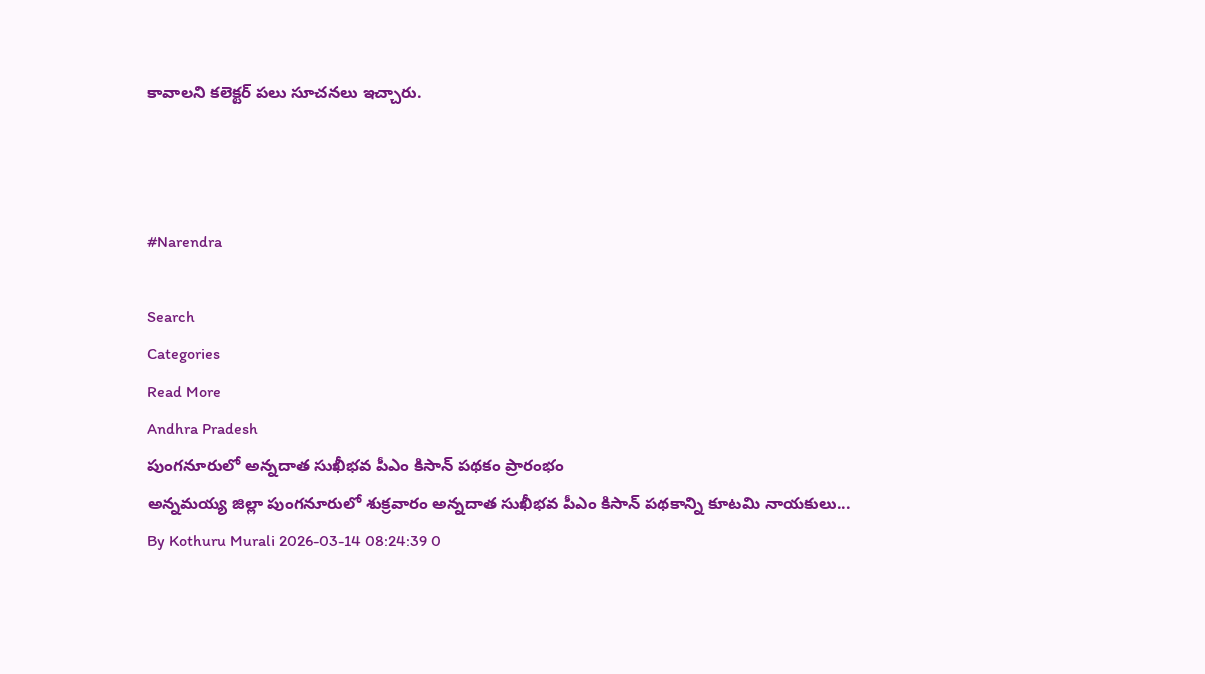కావాలని కలెక్టర్ పలు సూచనలు ఇచ్చారు.



#Narendra

Search
Categories
Read More
Andhra Pradesh
పుంగనూరులో అన్నదాత సుఖీభవ పీఎం కిసాన్ పథకం ప్రారంభం
అన్నమయ్య జిల్లా పుంగనూరులో శుక్రవారం అన్నదాత సుఖీభవ పీఎం కిసాన్ పథకాన్ని కూటమి నాయకులు...
By Kothuru Murali 2026-03-14 08:24:39 0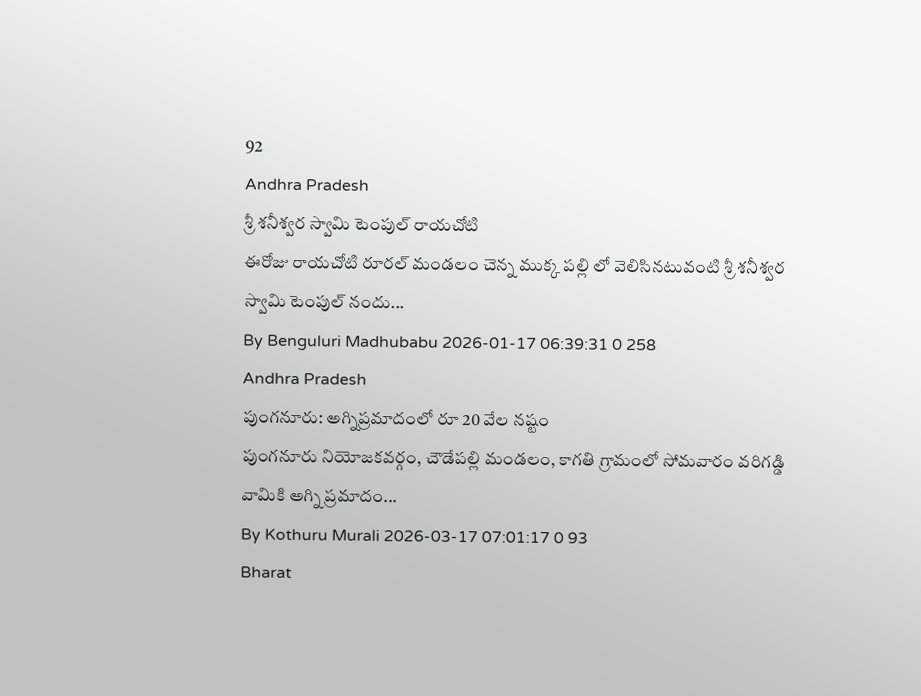92
Andhra Pradesh
శ్రీ శనీశ్వర స్వామి టెంపుల్ రాయచోటి
ఈరోజు రాయచోటి రూరల్ మండలం చెన్న ముక్క పల్లి లో వెలిసినటువంటి శ్రీ శనీశ్వర స్వామి టెంపుల్ నందు...
By Benguluri Madhubabu 2026-01-17 06:39:31 0 258
Andhra Pradesh
పుంగనూరు: అగ్నిప్రమాదంలో రూ 20 వేల నష్టం
పుంగనూరు నియోజకవర్గం, చౌడేపల్లి మండలం, కాగతి గ్రామంలో సోమవారం వరిగడ్డి వామికి అగ్ని ప్రమాదం...
By Kothuru Murali 2026-03-17 07:01:17 0 93
Bharat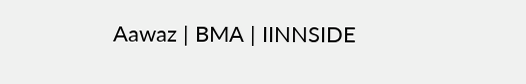Aawaz | BMA | IINNSIDE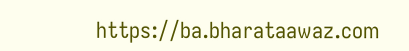https://ba.bharataawaz.com